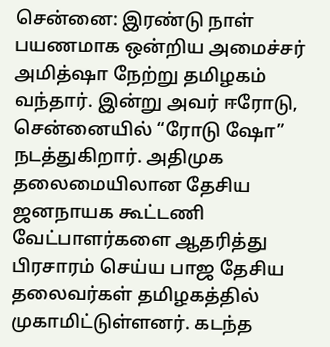சென்னை: இரண்டு நாள் பயணமாக ஒன்றிய அமைச்சர் அமித்ஷா நேற்று தமிழகம் வந்தார். இன்று அவர் ஈரோடு, சென்னையில் “ரோடு ஷோ” நடத்துகிறார். அதிமுக தலைமையிலான தேசிய ஜனநாயக கூட்டணி வேட்பாளர்களை ஆதரித்து பிரசாரம் செய்ய பாஜ தேசிய தலைவர்கள் தமிழகத்தில் முகாமிட்டுள்ளனர். கடந்த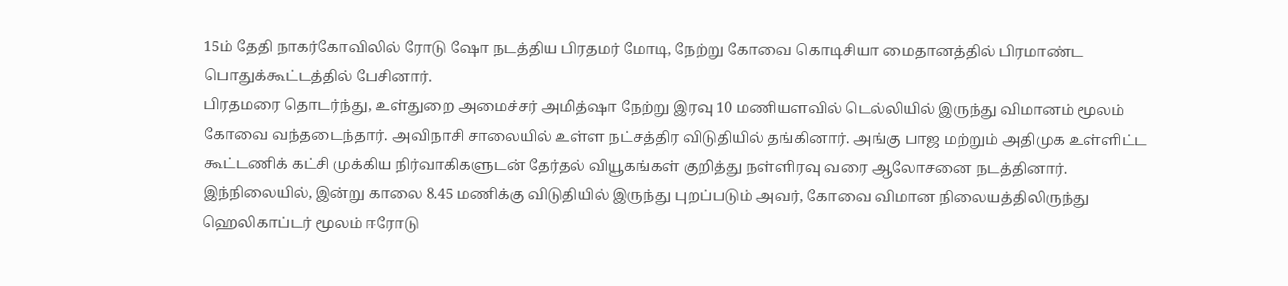15ம் தேதி நாகர்கோவிலில் ரோடு ஷோ நடத்திய பிரதமர் மோடி, நேற்று கோவை கொடிசியா மைதானத்தில் பிரமாண்ட பொதுக்கூட்டத்தில் பேசினார்.
பிரதமரை தொடர்ந்து, உள்துறை அமைச்சர் அமித்ஷா நேற்று இரவு 10 மணியளவில் டெல்லியில் இருந்து விமானம் மூலம் கோவை வந்தடைந்தார். அவிநாசி சாலையில் உள்ள நட்சத்திர விடுதியில் தங்கினார். அங்கு பாஜ மற்றும் அதிமுக உள்ளிட்ட கூட்டணிக் கட்சி முக்கிய நிர்வாகிகளுடன் தேர்தல் வியூகங்கள் குறித்து நள்ளிரவு வரை ஆலோசனை நடத்தினார்.
இந்நிலையில், இன்று காலை 8.45 மணிக்கு விடுதியில் இருந்து புறப்படும் அவர், கோவை விமான நிலையத்திலிருந்து ஹெலிகாப்டர் மூலம் ஈரோடு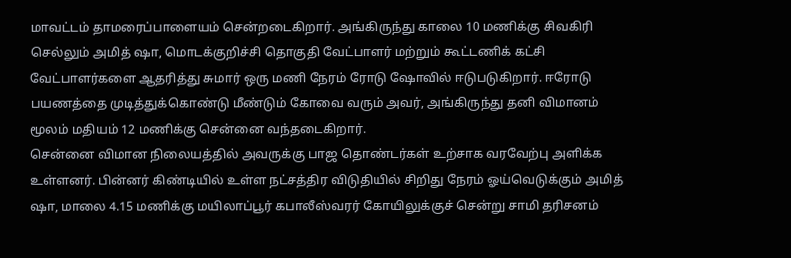மாவட்டம் தாமரைப்பாளையம் சென்றடைகிறார். அங்கிருந்து காலை 10 மணிக்கு சிவகிரி செல்லும் அமித் ஷா, மொடக்குறிச்சி தொகுதி வேட்பாளர் மற்றும் கூட்டணிக் கட்சி வேட்பாளர்களை ஆதரித்து சுமார் ஒரு மணி நேரம் ரோடு ஷோவில் ஈடுபடுகிறார். ஈரோடு பயணத்தை முடித்துக்கொண்டு மீண்டும் கோவை வரும் அவர், அங்கிருந்து தனி விமானம் மூலம் மதியம் 12 மணிக்கு சென்னை வந்தடைகிறார்.
சென்னை விமான நிலையத்தில் அவருக்கு பாஜ தொண்டர்கள் உற்சாக வரவேற்பு அளிக்க உள்ளனர். பின்னர் கிண்டியில் உள்ள நட்சத்திர விடுதியில் சிறிது நேரம் ஓய்வெடுக்கும் அமித் ஷா, மாலை 4.15 மணிக்கு மயிலாப்பூர் கபாலீஸ்வரர் கோயிலுக்குச் சென்று சாமி தரிசனம்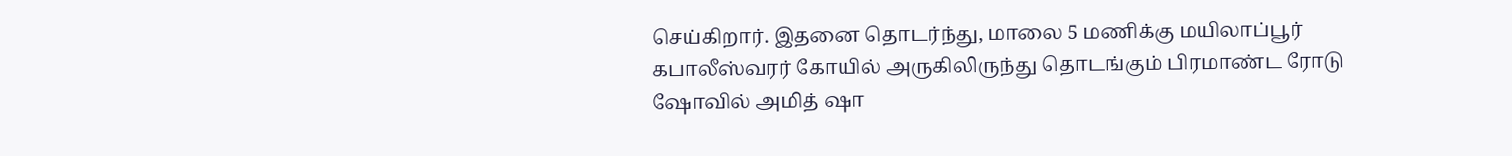செய்கிறார். இதனை தொடர்ந்து, மாலை 5 மணிக்கு மயிலாப்பூர் கபாலீஸ்வரர் கோயில் அருகிலிருந்து தொடங்கும் பிரமாண்ட ரோடு ஷோவில் அமித் ஷா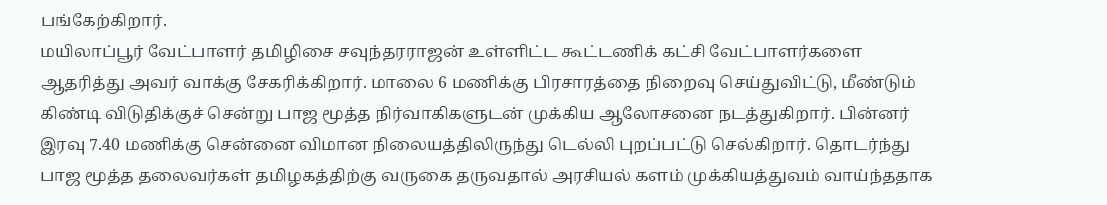பங்கேற்கிறார்.
மயிலாப்பூர் வேட்பாளர் தமிழிசை சவுந்தரராஜன் உள்ளிட்ட கூட்டணிக் கட்சி வேட்பாளர்களை ஆதரித்து அவர் வாக்கு சேகரிக்கிறார். மாலை 6 மணிக்கு பிரசாரத்தை நிறைவு செய்துவிட்டு, மீண்டும் கிண்டி விடுதிக்குச் சென்று பாஜ மூத்த நிர்வாகிகளுடன் முக்கிய ஆலோசனை நடத்துகிறார். பின்னர் இரவு 7.40 மணிக்கு சென்னை விமான நிலையத்திலிருந்து டெல்லி புறப்பட்டு செல்கிறார். தொடர்ந்து பாஜ மூத்த தலைவர்கள் தமிழகத்திற்கு வருகை தருவதால் அரசியல் களம் முக்கியத்துவம் வாய்ந்ததாக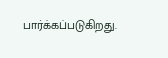பார்க்கப்படுகிறது.